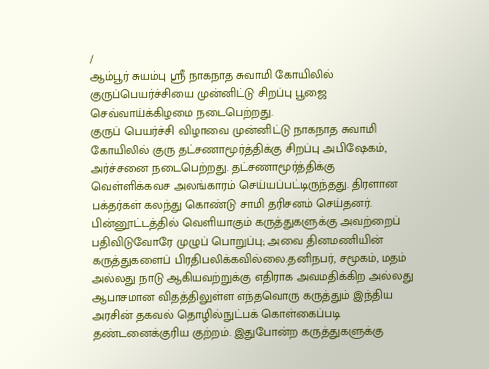/
ஆம்பூர் சுயம்பு ஸ்ரீ நாகநாத சுவாமி கோயிலில் குருப்பெயர்ச்சியை முன்னிட்டு சிறப்பு பூஜை செவ்வாய்க்கிழமை நடைபெற்றது.
குருப் பெயர்ச்சி விழாவை முன்னிட்டு நாகநாத சுவாமி கோயிலில் குரு தட்சணாமூர்த்திக்கு சிறப்பு அபிஷேகம், அர்ச்சனை நடைபெற்றது. தட்சணாமூர்த்திக்கு வெள்ளிக்கவச அலங்காரம் செய்யப்பட்டிருந்தது. திரளான பக்தர்கள் கலந்து கொண்டு சாமி தரிசனம் செய்தனர்.
பின்னூட்டத்தில் வெளியாகும் கருத்துகளுக்கு அவற்றைப் பதிவிடுவோரே முழுப் பொறுப்பு; அவை தினமணியின் கருத்துகளைப் பிரதிபலிக்கவில்லை.தனிநபர், சமூகம், மதம் அல்லது நாடு ஆகியவற்றுக்கு எதிராக அவமதிக்கிற அல்லது ஆபாசமான விதத்திலுள்ள எந்தவொரு கருத்தும் இந்திய அரசின் தகவல் தொழில்நுட்பக் கொள்கைப்படி தண்டனைக்குரிய குற்றம். இதுபோன்ற கருத்துகளுக்கு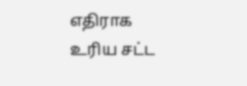எதிராக உரிய சட்ட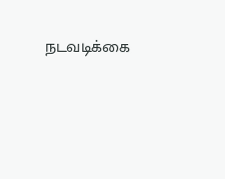நடவடிக்கை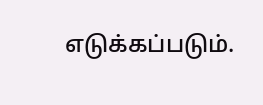எடுக்கப்படும்.